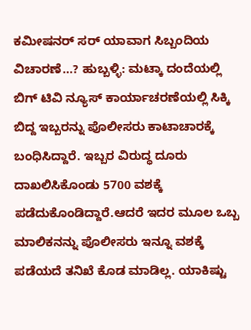ಕಮೀಷನರ್ ಸರ್ ಯಾವಾಗ ಸಿಬ್ಬಂದಿಯ ವಿಚಾರಣೆ…? ಹುಬ್ಬಳ್ಳಿ: ಮಟ್ಕಾ ದಂದೆಯಲ್ಲಿ ಬಿಗ್ ಟಿವಿ ನ್ಯೂಸ್ ಕಾರ್ಯಾಚರಣೆಯಲ್ಲಿ ಸಿಕ್ಕಿ ಬಿದ್ದ ಇಬ್ಬರನ್ನು ಪೊಲೀಸರು ಕಾಟಾಚಾರಕ್ಕೆ ಬಂಧಿಸಿದ್ದಾರೆ. ಇಬ್ಬರ ವಿರುದ್ಧ ದೂರು ದಾಖಲಿಸಿಕೊಂಡು 5700 ವಶಕ್ಕೆ ಪಡೆದುಕೊಂಡಿದ್ದಾರೆ.ಆದರೆ ಇದರ ಮೂಲ ಒಬ್ಬ ಮಾಲಿಕನನ್ನು ಪೊಲೀಸರು ಇನ್ನೂ ವಶಕ್ಕೆ ಪಡೆಯದೆ ತನಿಖೆ ಕೊಡ ಮಾಡಿಲ್ಲ. ಯಾಕಿಷ್ಟು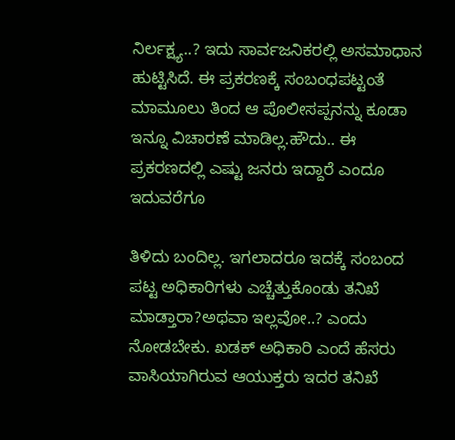ನಿರ್ಲಕ್ಷ್ಯ..? ಇದು ಸಾರ್ವಜನಿಕರಲ್ಲಿ ಅಸಮಾಧಾನ ಹುಟ್ಟಿಸಿದೆ. ಈ ಪ್ರಕರಣಕ್ಕೆ ಸಂಬಂಧಪಟ್ಟಂತೆ ಮಾಮೂಲು ತಿಂದ ಆ ಪೊಲೀಸಪ್ಪನನ್ನು ಕೂಡಾ ಇನ್ನೂ ವಿಚಾರಣೆ ಮಾಡಿಲ್ಲ.ಹೌದು.. ಈ ಪ್ರಕರಣದಲ್ಲಿ ಎಷ್ಟು ಜನರು ಇದ್ದಾರೆ ಎಂದೂ ಇದುವರೆಗೂ

ತಿಳಿದು ಬಂದಿಲ್ಲ. ಇಗಲಾದರೂ ಇದಕ್ಕೆ ಸಂಬಂದ ಪಟ್ಟ ಅಧಿಕಾರಿಗಳು ಎಚ್ಚೆತ್ತುಕೊಂಡು ತನಿಖೆ ಮಾಡ್ತಾರಾ?ಅಥವಾ ಇಲ್ಲವೋ..? ಎಂದು ನೋಡಬೇಕು. ಖಡಕ್ ಅಧಿಕಾರಿ ಎಂದೆ ಹೆಸರು ವಾಸಿಯಾಗಿರುವ ಆಯುಕ್ತರು ಇದರ ತನಿಖೆ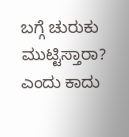ಬಗ್ಗೆ ಚುರುಕು ಮುಟ್ಟಿಸ್ತಾರಾ? ಎಂದು ಕಾದು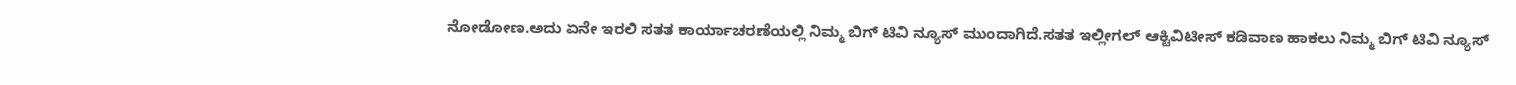ನೋಡೋಣ.ಅದು ಏನೇ ಇರಲಿ ಸತತ ಕಾರ್ಯಾಚರಣೆಯಲ್ಲಿ ನಿಮ್ಮ ಬಿಗ್ ಟಿವಿ ನ್ಯೂಸ್ ಮುಂದಾಗಿದೆ.ಸತತ ಇಲ್ಲೀಗಲ್ ಆಕ್ಟಿವಿಟೀಸ್ ಕಡಿವಾಣ ಹಾಕಲು ನಿಮ್ಮ ಬಿಗ್ ಟಿವಿ ನ್ಯೂಸ್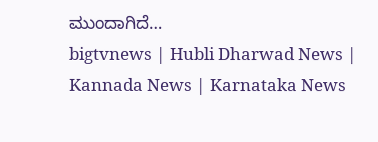ಮುಂದಾಗಿದೆ…
bigtvnews | Hubli Dharwad News | Kannada News | Karnataka News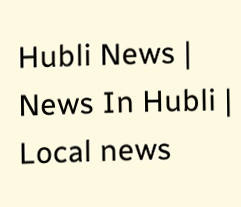Hubli News | News In Hubli | Local news